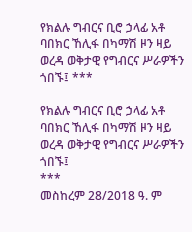የክልሉ ግብርና ቢሮ ኃላፊ አቶ ባበክር ኸሊፋ በካማሽ ዞን ዛይ ወረዳ ወቅታዊ የግብርና ሥራዎችን ጎበኙ፤ ***

የክልሉ ግብርና ቢሮ ኃላፊ አቶ ባበክር ኸሊፋ በካማሽ ዞን ዛይ ወረዳ ወቅታዊ የግብርና ሥራዎችን ጎበኙ፤
***
መስከረም 28/2018 ዓ. ም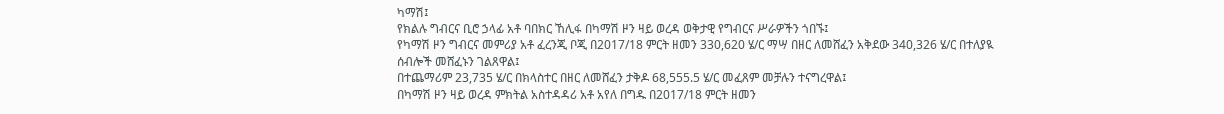ካማሽ፤
የክልሉ ግብርና ቢሮ ኃላፊ አቶ ባበክር ኸሊፋ በካማሽ ዞን ዛይ ወረዳ ወቅታዊ የግብርና ሥራዎችን ጎበኙ፤
የካማሽ ዞን ግብርና መምሪያ አቶ ፈረንጂ ቦጂ በ2017/18 ምርት ዘመን 330,620 ሄ/ር ማሣ በዘር ለመሸፈን አቅደው 340,326 ሄ/ር በተለያዪ ሰብሎች መሸፈኑን ገልጸዋል፤
በተጨማሪም 23,735 ሄ/ር በክላስተር በዘር ለመሸፈን ታቅዶ 68,555.5 ሄ/ር መፈጸም መቻሉን ተናግረዋል፤
በካማሽ ዞን ዛይ ወረዳ ምክትል አስተዳዳሪ አቶ አየለ በግዱ በ2017/18 ምርት ዘመን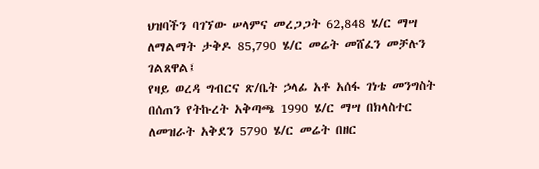ህዝባችን ባገኘው ሠላምና መረጋጋት 62,848 ሄ/ር ማሣ ለማልማት ታቅዶ 85,790 ሄ/ር መሬት መሸፈን መቻሉን ገልጸዋል፤
የዛይ ወረዳ ግብርና ጽ/ቤት ኃላፊ አቶ አሰፋ ገነቴ መንግስት በሰጠን የትኩረት አቅጣጫ 1990 ሄ/ር ማሣ በክላስተር ለመዝራት አቅደን 5790 ሄ/ር መሬት በዘር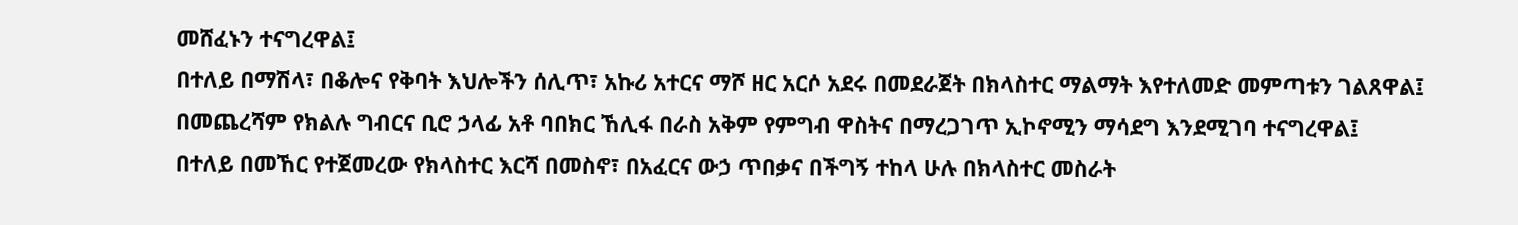መሸፈኑን ተናግረዋል፤
በተለይ በማሽላ፣ በቆሎና የቅባት እህሎችን ሰሊጥ፣ አኩሪ አተርና ማሾ ዘር አርሶ አደሩ በመደራጀት በክላስተር ማልማት እየተለመድ መምጣቱን ገልጸዋል፤
በመጨረሻም የክልሉ ግብርና ቢሮ ኃላፊ አቶ ባበክር ኸሊፋ በራስ አቅም የምግብ ዋስትና በማረጋገጥ ኢኮኖሚን ማሳደግ እንደሚገባ ተናግረዋል፤
በተለይ በመኸር የተጀመረው የክላስተር እርሻ በመስኖ፣ በአፈርና ውኃ ጥበቃና በችግኝ ተከላ ሁሉ በክላስተር መስራት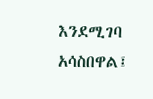እንደሚገባ አሳስበዋል፤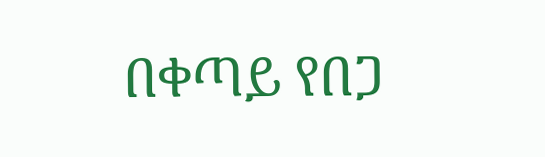በቀጣይ የበጋ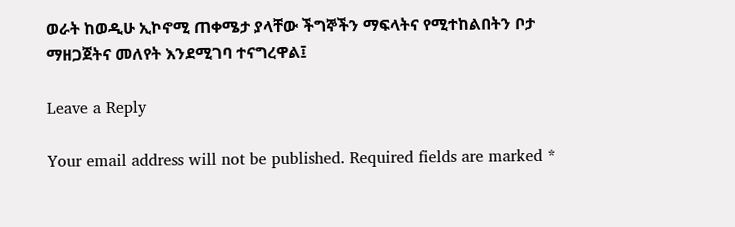ወራት ከወዲሁ ኢኮኖሚ ጠቀሜታ ያላቸው ችግኞችን ማፍላትና የሚተከልበትን ቦታ ማዘጋጀትና መለየት እንደሚገባ ተናግረዋል፤

Leave a Reply

Your email address will not be published. Required fields are marked *